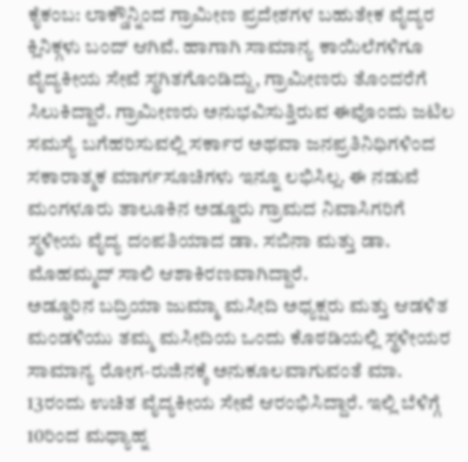ಕೈಕಂಬ: ಲಾಕ್ಡೌನ್ನಿಂದ ಗ್ರಾಮೀಣ ಪ್ರದೇಶಗಳ ಬಹುತೇಕ ವೈದ್ಯರ ಕ್ಲಿನಿಕ್ಗಳು ಬಂದ್ ಆಗಿವೆ. ಹಾಗಾಗಿ ಸಾಮಾನ್ಯ ಕಾಯಿಲೆಗಳಿಗೂ ವೈದ್ಯಕೀಯ ಸೇವೆ ಸ್ಥಗಿತಗೊಂಡಿದ್ದು, ಗ್ರಾಮೀಣರು ತೊಂದರೆಗೆ ಸಿಲುಕಿದ್ದಾರೆ. ಗ್ರಾಮೀಣರು ಅನುಭವಿಸುತ್ತಿರುವ ಈವೊಂದು ಜಟಿಲ ಸಮಸ್ಯೆ ಬಗೆಹರಿಸುವಲ್ಲಿ ಸರ್ಕಾರ ಅಥವಾ ಜನಪ್ರತಿನಿಧಿಗಳಿಂದ ಸಕಾರಾತ್ಮಕ ಮಾರ್ಗಸೂಚಿಗಳು ಇನ್ನೂ ಲಭಿಸಿಲ್ಲ. ಈ ನಡುವೆ ಮಂಗಳೂರು ತಾಲೂಕಿನ ಅಡ್ಡೂರು ಗ್ರಾಮದ ನಿವಾಸಿಗರಿಗೆ ಸ್ಥಳೀಯ ವೈದ್ಯ ದಂಪತಿಯಾದ ಡಾ. ಸಬಿನಾ ಮತ್ತು ಡಾ. ಮೊಹಮ್ಮದ್ ಸಾಲಿ ಆಶಾಕಿರಣವಾಗಿದ್ದಾರೆ.
ಅಡ್ಡೂರಿನ ಬದ್ರಿಯಾ ಜುಮ್ಮಾ ಮಸೀದಿ ಅಧ್ಯಕ್ಷರು ಮತ್ತು ಆಡಳಿತ ಮಂಡಳಿಯು ತಮ್ಮ ಮಸೀದಿಯ ಒಂದು ಕೊಠಡಿಯಲ್ಲಿ ಸ್ಥಳೀಯರ ಸಾಮಾನ್ಯ ರೋಗ-ರುಜಿನಕ್ಕೆ ಅನುಕೂಲವಾಗುವಂತೆ ಮಾ. 13ರಂದು ಉಚಿತ ವೈದ್ಯಕೀಯ ಸೇವೆ ಆರಂಭಿಸಿದ್ದಾರೆ. ಇಲ್ಲಿ ಬೆಳಿಗ್ಗೆ 10ರಿಂದ ಮಧ್ಯಾಹ್ನ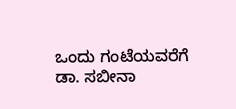ಒಂದು ಗಂಟೆಯವರೆಗೆ ಡಾ. ಸಬೀನಾ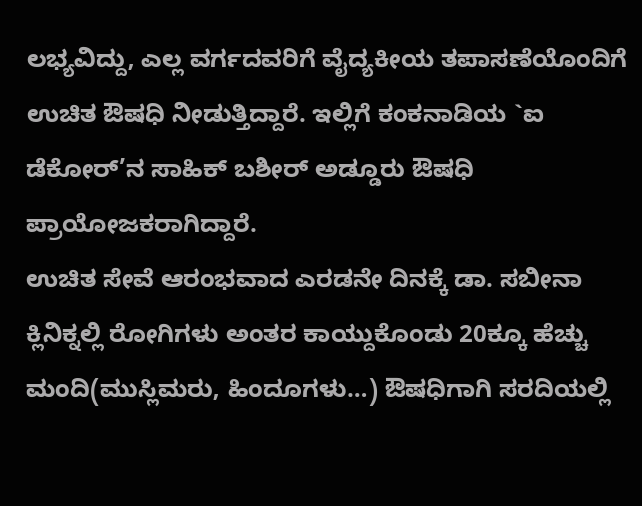ಲಭ್ಯವಿದ್ದು, ಎಲ್ಲ ವರ್ಗದವರಿಗೆ ವೈದ್ಯಕೀಯ ತಪಾಸಣೆಯೊಂದಿಗೆ ಉಚಿತ ಔಷಧಿ ನೀಡುತ್ತಿದ್ದಾರೆ. ಇಲ್ಲಿಗೆ ಕಂಕನಾಡಿಯ `ಐ ಡೆಕೋರ್’ನ ಸಾಹಿಕ್ ಬಶೀರ್ ಅಡ್ಡೂರು ಔಷಧಿ ಪ್ರಾಯೋಜಕರಾಗಿದ್ದಾರೆ.
ಉಚಿತ ಸೇವೆ ಆರಂಭವಾದ ಎರಡನೇ ದಿನಕ್ಕೆ ಡಾ. ಸಬೀನಾ ಕ್ಲಿನಿಕ್ನಲ್ಲಿ ರೋಗಿಗಳು ಅಂತರ ಕಾಯ್ದುಕೊಂಡು 20ಕ್ಕೂ ಹೆಚ್ಚು ಮಂದಿ(ಮುಸ್ಲಿಮರು, ಹಿಂದೂಗಳು…) ಔಷಧಿಗಾಗಿ ಸರದಿಯಲ್ಲಿ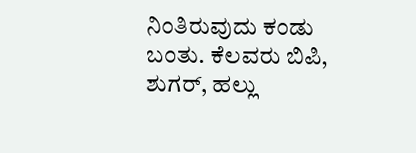ನಿಂತಿರುವುದು ಕಂಡು ಬಂತು. ಕೆಲವರು ಬಿಪಿ, ಶುಗರ್, ಹಲ್ಲು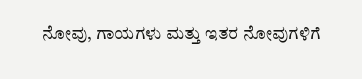ನೋವು, ಗಾಯಗಳು ಮತ್ತು ಇತರ ನೋವುಗಳಿಗೆ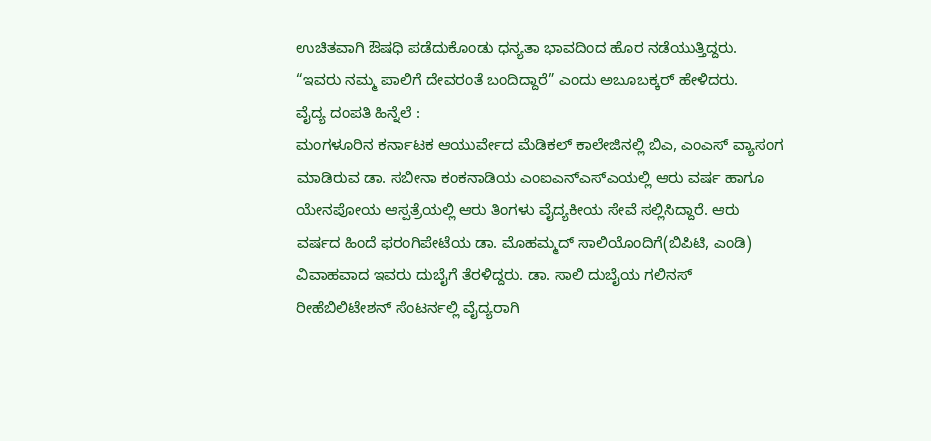ಉಚಿತವಾಗಿ ಔಷಧಿ ಪಡೆದುಕೊಂಡು ಧನ್ಯತಾ ಭಾವದಿಂದ ಹೊರ ನಡೆಯುತ್ತಿದ್ದರು. “ಇವರು ನಮ್ಮ ಪಾಲಿಗೆ ದೇವರಂತೆ ಬಂದಿದ್ದಾರೆ” ಎಂದು ಅಬೂಬಕ್ಕರ್ ಹೇಳಿದರು.
ವೈದ್ಯ ದಂಪತಿ ಹಿನ್ನೆಲೆ :
ಮಂಗಳೂರಿನ ಕರ್ನಾಟಕ ಆಯುರ್ವೇದ ಮೆಡಿಕಲ್ ಕಾಲೇಜಿನಲ್ಲಿ ಬಿಎ, ಎಂಎಸ್ ವ್ಯಾಸಂಗ ಮಾಡಿರುವ ಡಾ. ಸಬೀನಾ ಕಂಕನಾಡಿಯ ಎಂಐಎನ್ಎಸ್ಎಯಲ್ಲಿ ಆರು ವರ್ಷ ಹಾಗೂ ಯೇನಪೋಯ ಆಸ್ಪತ್ರೆಯಲ್ಲಿ ಆರು ತಿಂಗಳು ವೈದ್ಯಕೀಯ ಸೇವೆ ಸಲ್ಲಿಸಿದ್ದಾರೆ. ಆರು ವರ್ಷದ ಹಿಂದೆ ಫರಂಗಿಪೇಟೆಯ ಡಾ. ಮೊಹಮ್ಮದ್ ಸಾಲಿಯೊಂದಿಗೆ(ಬಿಪಿಟಿ, ಎಂಡಿ) ವಿವಾಹವಾದ ಇವರು ದುಬೈಗೆ ತೆರಳಿದ್ದರು. ಡಾ. ಸಾಲಿ ದುಬೈಯ ಗಲಿನಸ್ ರೀಹೆಬಿಲಿಟೇಶನ್ ಸೆಂಟರ್ನಲ್ಲಿ ವೈದ್ಯರಾಗಿ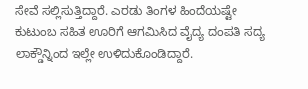ಸೇವೆ ಸಲ್ಲಿಸುತ್ತಿದ್ದಾರೆ. ಎರಡು ತಿಂಗಳ ಹಿಂದೆಯಷ್ಟೇ ಕುಟುಂಬ ಸಹಿತ ಊರಿಗೆ ಆಗಮಿಸಿದ ವೈದ್ಯ ದಂಪತಿ ಸದ್ಯ ಲಾಕ್ಡೌನ್ನಿಂದ ಇಲ್ಲೇ ಉಳಿದುಕೊಂಡಿದ್ದಾರೆ.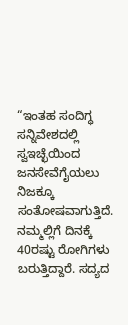“ಇಂತಹ ಸಂದಿಗ್ಧ ಸನ್ನಿವೇಶದಲ್ಲಿ ಸ್ವಇಚ್ಛೆಯಿಂದ ಜನಸೇವೆಗೈಯಲು ನಿಜಕ್ಕೂ ಸಂತೋಷವಾಗುತ್ತಿದೆ. ನಮ್ಮಲ್ಲಿಗೆ ದಿನಕ್ಕೆ 40ರಷ್ಟು ರೋಗಿಗಳು ಬರುತ್ತಿದ್ದಾರೆ. ಸದ್ಯದ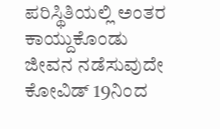ಪರಿಸ್ಥಿತಿಯಲ್ಲಿ ಅಂತರ ಕಾಯ್ದುಕೊಂಡು ಜೀವನ ನಡೆಸುವುದೇ ಕೋವಿಡ್ 19ನಿಂದ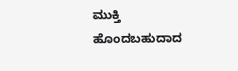ಮುಕ್ತಿ ಹೊಂದಬಹುದಾದ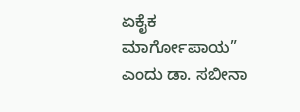ಏಕೈಕ ಮಾರ್ಗೋಪಾಯ” ಎಂದು ಡಾ. ಸಬೀನಾ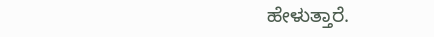ಹೇಳುತ್ತಾರೆ.